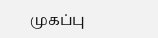முகப்பு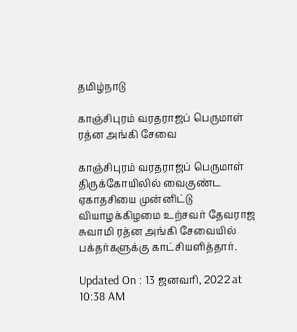தமிழ்நாடு

காஞ்சிபுரம் வரதராஜப் பெருமாள் ரத்ன அங்கி சேவை

காஞ்சிபுரம் வரதராஜப் பெருமாள் திருக்கோயிலில் வைகுண்ட ஏகாதசியை முன்னிட்டு வியாழக்கிழமை உற்சவர் தேவராஜ சுவாமி ரத்ன அங்கி சேவையில் பக்தர்களுக்கு காட்சியளித்தார்.

Updated On : 13 ஜனவரி, 2022 at 10:38 AM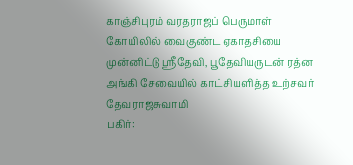காஞ்சிபுரம் வரதராஜப் பெருமாள் கோயிலில் வைகுண்ட ஏகாதசியை முன்னிட்டு ஸ்ரீதேவி, பூதேவியருடன் ரத்ன அங்கி சேவையில் காட்சியளித்த உற்சவர் தேவராஜசுவாமி
பகிர்: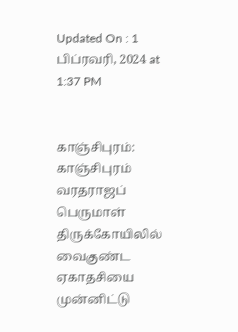Updated On : 1 பிப்ரவரி, 2024 at 1:37 PM


காஞ்சிபுரம்: காஞ்சிபுரம் வரதராஜப் பெருமாள் திருக்கோயிலில் வைகுண்ட ஏகாதசியை முன்னிட்டு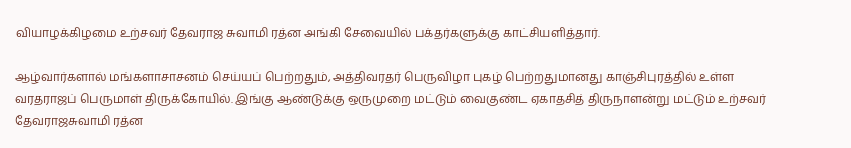வியாழக்கிழமை உற்சவர் தேவராஜ சுவாமி ரத்ன அங்கி சேவையில் பக்தர்களுக்கு காட்சியளித்தார்.

ஆழ்வார்களால் மங்களாசாசனம் செய்யப் பெற்றதும், அத்திவரதர் பெருவிழா புகழ் பெற்றதுமானது காஞ்சிபுரத்தில் உள்ள வரதராஜப் பெருமாள் திருக்கோயில். இங்கு ஆண்டுக்கு ஒருமுறை மட்டும் வைகுண்ட ஏகாதசித் திருநாளன்று மட்டும் உற்சவர் தேவராஜசுவாமி ரத்ன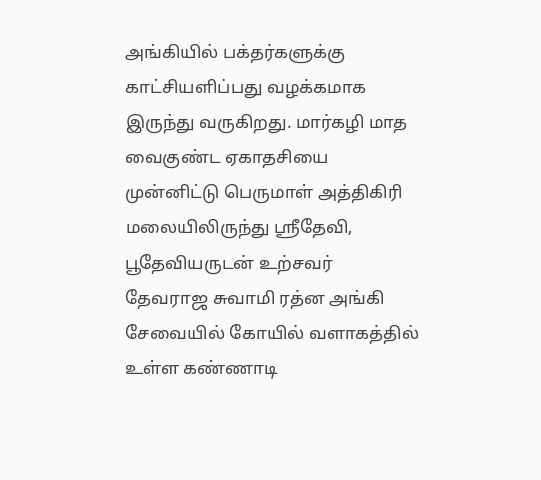அங்கியில் பக்தர்களுக்கு காட்சியளிப்பது வழக்கமாக இருந்து வருகிறது. மார்கழி மாத வைகுண்ட ஏகாதசியை முன்னிட்டு பெருமாள் அத்திகிரி மலையிலிருந்து ஸ்ரீதேவி, பூதேவியருடன் உற்சவர் தேவராஜ சுவாமி ரத்ன அங்கி சேவையில் கோயில் வளாகத்தில் உள்ள கண்ணாடி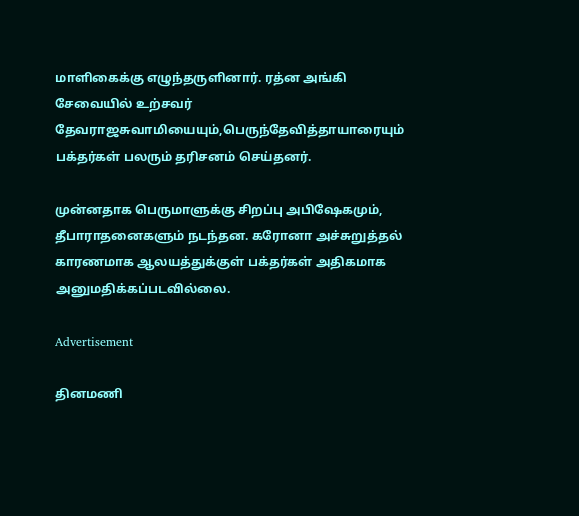மாளிகைக்கு எழுந்தருளினார். ரத்ன அங்கி சேவையில் உற்சவர் தேவராஜசுவாமியையும்,பெருந்தேவித்தாயாரையும் பக்தர்கள் பலரும் தரிசனம் செய்தனர்.

முன்னதாக பெருமாளுக்கு சிறப்பு அபிஷேகமும், தீபாராதனைகளும் நடந்தன. கரோனா அச்சுறுத்தல் காரணமாக ஆலயத்துக்குள் பக்தர்கள் அதிகமாக அனுமதிக்கப்படவில்லை.

Advertisement

தினமணி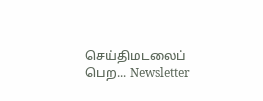செய்திமடலைப் பெற... Newsletter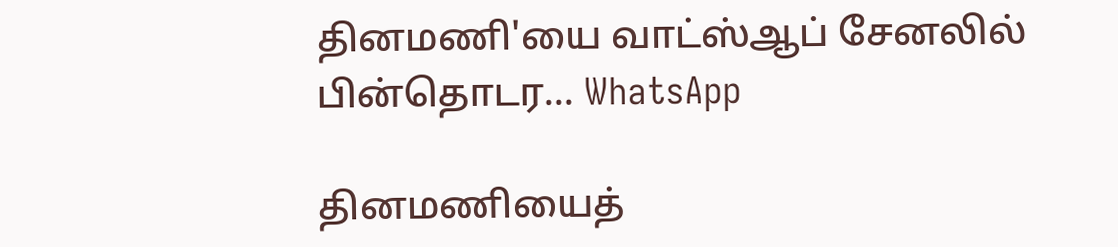தினமணி'யை வாட்ஸ்ஆப் சேனலில் பின்தொடர... WhatsApp

தினமணியைத்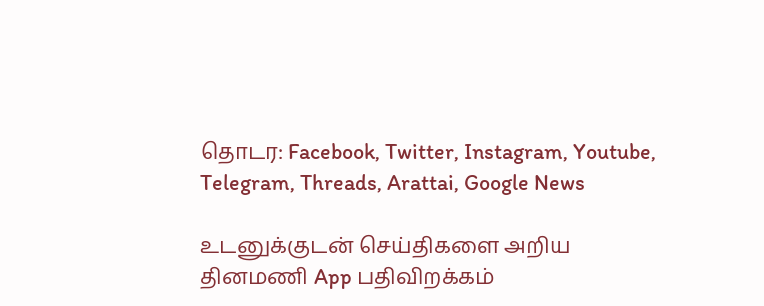தொடர: Facebook, Twitter, Instagram, Youtube, Telegram, Threads, Arattai, Google News

உடனுக்குடன் செய்திகளை அறிய தினமணி App பதிவிறக்கம்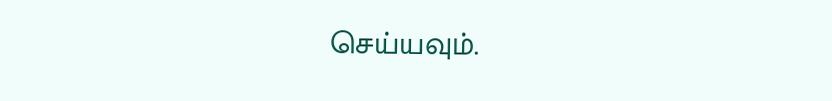செய்யவும்.